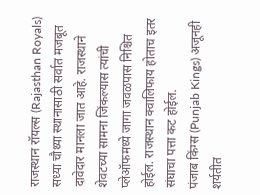राजस्थान रॉयल्स (Rajasthan Royals) सध्या चौथ्या स्थानासाठी सर्वात मजबूत दावेदार मानला जात आहे. राजस्थाने शेवटच्या सामना जिंकल्यास त्यांची प्लेऑफमध्ये जागा जवळपास निश्चित होईल. राजस्थान क्वालिफाय होताच इतर संघाचा पत्ता कट होईल.
पंजाब किंग्स (Punjab Kings) अजूनही शर्यतीत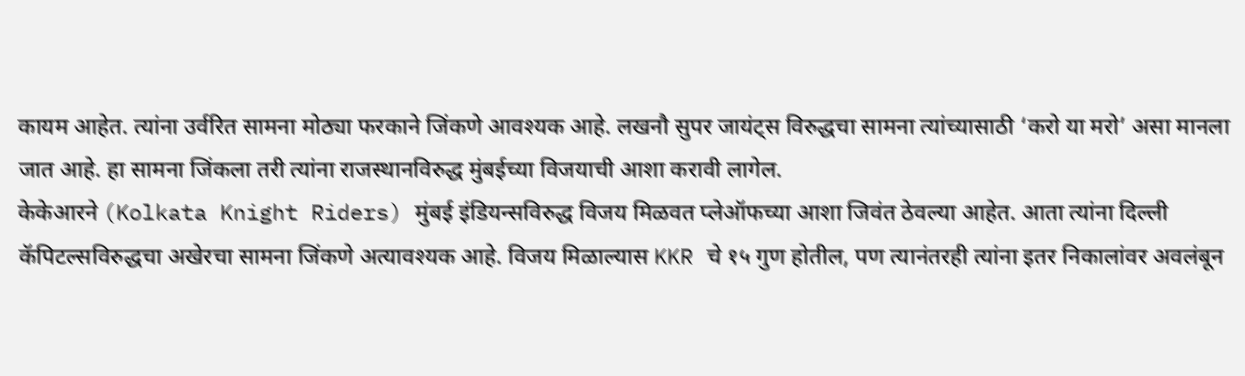कायम आहेत. त्यांना उर्वरित सामना मोठ्या फरकाने जिंकणे आवश्यक आहे. लखनौ सुपर जायंट्स विरुद्धचा सामना त्यांच्यासाठी ‘करो या मरो’ असा मानला जात आहे. हा सामना जिंकला तरी त्यांना राजस्थानविरुद्ध मुंबईच्या विजयाची आशा करावी लागेल.
केकेआरने (Kolkata Knight Riders) मुंबई इंडियन्सविरुद्ध विजय मिळवत प्लेऑफच्या आशा जिवंत ठेवल्या आहेत. आता त्यांना दिल्ली कॅपिटल्सविरुद्धचा अखेरचा सामना जिंकणे अत्यावश्यक आहे. विजय मिळाल्यास KKR चे १५ गुण होतील, पण त्यानंतरही त्यांना इतर निकालांवर अवलंबून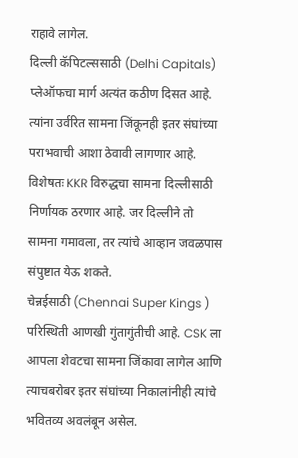राहावे लागेल.
दिल्ली कॅपिटल्ससाठी (Delhi Capitals) प्लेऑफचा मार्ग अत्यंत कठीण दिसत आहे. त्यांना उर्वरित सामना जिंकूनही इतर संघांच्या पराभवाची आशा ठेवावी लागणार आहे. विशेषतः KKR विरुद्धचा सामना दिल्लीसाठी निर्णायक ठरणार आहे. जर दिल्लीने तो सामना गमावला, तर त्यांचे आव्हान जवळपास संपुष्टात येऊ शकते.
चेन्नईसाठी (Chennai Super Kings ) परिस्थिती आणखी गुंतागुंतीची आहे. CSK ला आपला शेवटचा सामना जिंकावा लागेल आणि त्याचबरोबर इतर संघांच्या निकालांनीही त्यांचे भवितव्य अवलंबून असेल.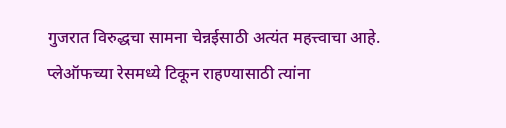गुजरात विरुद्धचा सामना चेन्नईसाठी अत्यंत महत्त्वाचा आहे. प्लेऑफच्या रेसमध्ये टिकून राहण्यासाठी त्यांना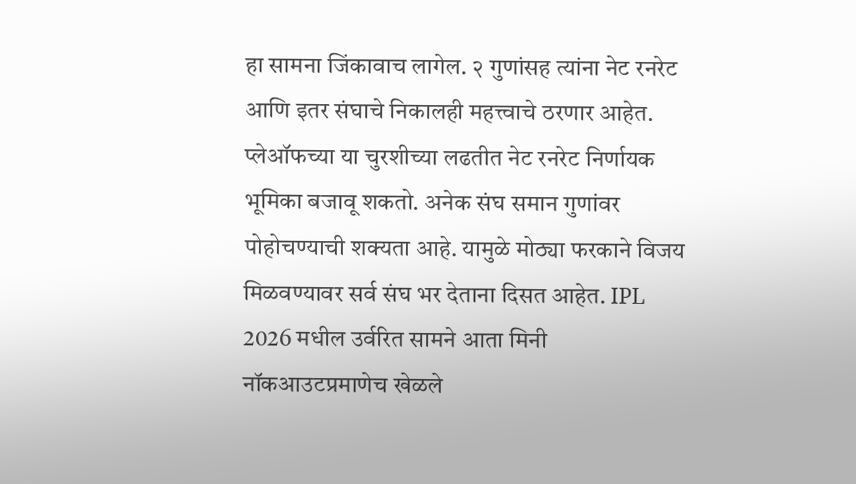हा सामना जिंकावाच लागेल. २ गुणांसह त्यांना नेट रनरेट आणि इतर संघाचे निकालही महत्त्वाचे ठरणार आहेत.
प्लेऑफच्या या चुरशीच्या लढतीत नेट रनरेट निर्णायक भूमिका बजावू शकतो. अनेक संघ समान गुणांवर पोहोचण्याची शक्यता आहे. यामुळे मोठ्या फरकाने विजय मिळवण्यावर सर्व संघ भर देताना दिसत आहेत. IPL 2026 मधील उर्वरित सामने आता मिनी नॉकआउटप्रमाणेच खेळले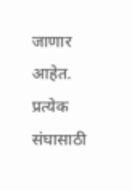जाणार आहेत. प्रत्येक संघासाठी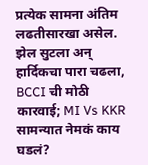प्रत्येक सामना अंतिम लढतीसारखा असेल.
झेल सुटला अन् हार्दिकचा पारा चढला, BCCI ची मोठी कारवाई; MI Vs KKR सामन्यात नेमकं काय घडलं?